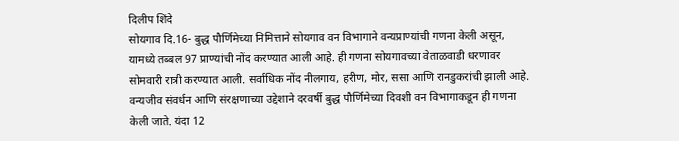दिलीप शिंदे
सोयगाव दि.16- बुद्ध पौर्णिमेच्या निमित्ताने सोयगाव वन विभागाने वन्यप्राण्यांची गणना केली असून, यामध्ये तब्बल 97 प्राण्यांची नोंद करण्यात आली आहे. ही गणना सोयगावच्या वेताळवाडी धरणावर सोमवारी रात्री करण्यात आली. सर्वाधिक नोंद नीलगाय, हरीण, मोर, ससा आणि रानडुकरांची झाली आहे.
वन्यजीव संवर्धन आणि संरक्षणाच्या उद्देशाने दरवर्षी बुद्ध पौर्णिमेच्या दिवशी वन विभागाकडून ही गणना केली जाते. यंदा 12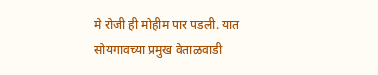मे रोजी ही मोहीम पार पडली. यात सोयगावच्या प्रमुख वेताळवाडी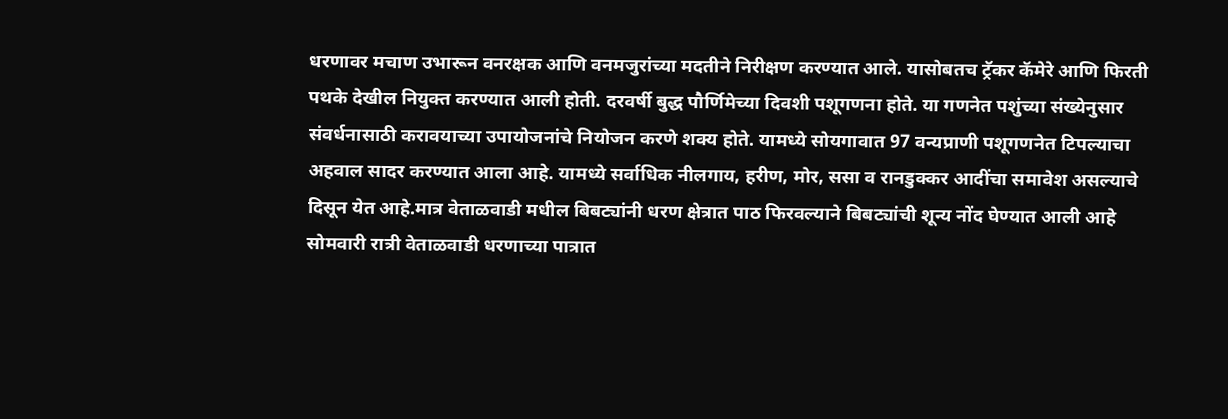धरणावर मचाण उभारून वनरक्षक आणि वनमजुरांच्या मदतीने निरीक्षण करण्यात आले. यासोबतच ट्रॅकर कॅमेरे आणि फिरती पथके देखील नियुक्त करण्यात आली होती. दरवर्षी बुद्ध पौर्णिमेच्या दिवशी पशूगणना होते. या गणनेत पशुंच्या संख्येनुसार संवर्धनासाठी करावयाच्या उपायोजनांचे नियोजन करणे शक्य होते. यामध्ये सोयगावात 97 वन्यप्राणी पशूगणनेत टिपल्याचा अहवाल सादर करण्यात आला आहे. यामध्ये सर्वाधिक नीलगाय, हरीण, मोर, ससा व रानडुक्कर आदींचा समावेश असल्याचे दिसून येत आहे.मात्र वेताळवाडी मधील बिबट्यांनी धरण क्षेत्रात पाठ फिरवल्याने बिबट्यांची शून्य नोंद घेण्यात आली आहे सोमवारी रात्री वेताळवाडी धरणाच्या पात्रात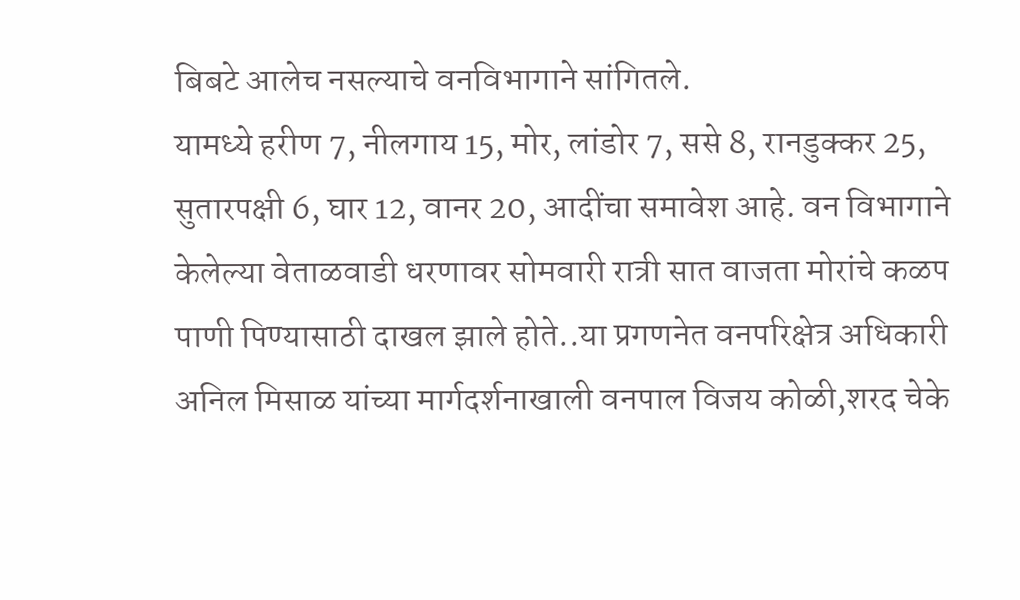बिबटे आलेच नसल्याचे वनविभागाने सांगितले.
यामध्ये हरीण 7, नीलगाय 15, मोर, लांडोर 7, ससे 8, रानडुक्कर 25, सुतारपक्षी 6, घार 12, वानर 20, आदींचा समावेश आहे. वन विभागाने केलेल्या वेताळवाडी धरणावर सोमवारी रात्री सात वाजता मोरांचे कळप पाणी पिण्यासाठी दाखल झाले होते..या प्रगणनेत वनपरिक्षेत्र अधिकारी अनिल मिसाळ यांच्या मार्गदर्शनाखाली वनपाल विजय कोळी,शरद चेके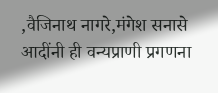,वैजिनाथ नागरे,मंगेश सनासे आदींनी ही वन्यप्राणी प्रगणना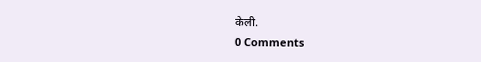केली.
0 Comments